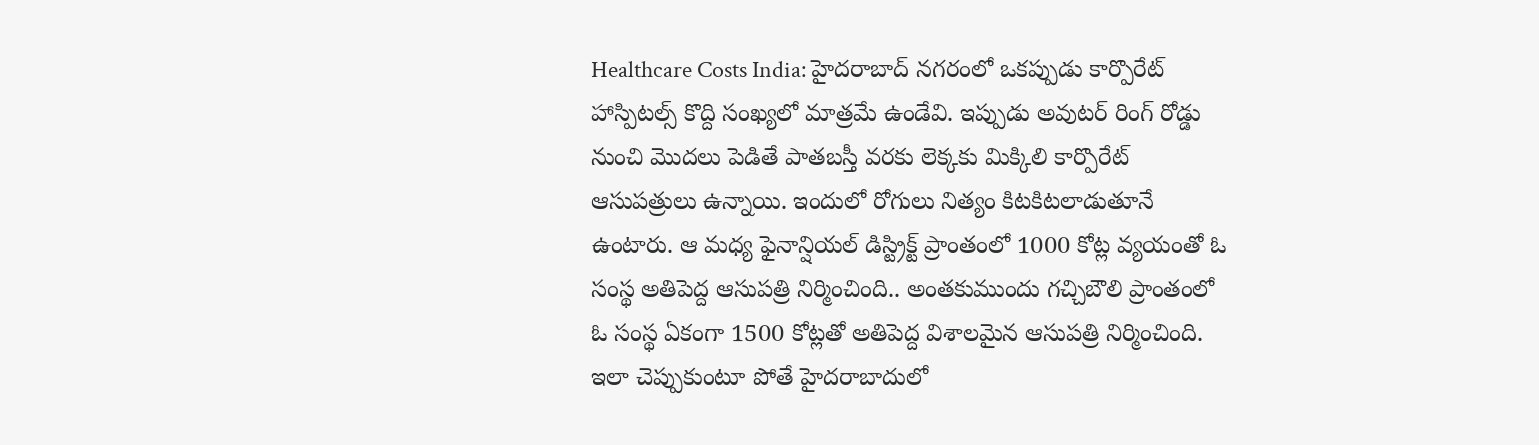Healthcare Costs India: హైదరాబాద్ నగరంలో ఒకప్పుడు కార్పొరేట్ హాస్పిటల్స్ కొద్ది సంఖ్యలో మాత్రమే ఉండేవి. ఇప్పుడు అవుటర్ రింగ్ రోడ్డు నుంచి మొదలు పెడితే పాతబస్తీ వరకు లెక్కకు మిక్కిలి కార్పొరేట్ ఆసుపత్రులు ఉన్నాయి. ఇందులో రోగులు నిత్యం కిటకిటలాడుతూనే ఉంటారు. ఆ మధ్య ఫైనాన్షియల్ డిస్ట్రిక్ట్ ప్రాంతంలో 1000 కోట్ల వ్యయంతో ఓ సంస్థ అతిపెద్ద ఆసుపత్రి నిర్మించింది.. అంతకుముందు గచ్చిబౌలి ప్రాంతంలో ఓ సంస్థ ఏకంగా 1500 కోట్లతో అతిపెద్ద విశాలమైన ఆసుపత్రి నిర్మించింది. ఇలా చెప్పుకుంటూ పోతే హైదరాబాదులో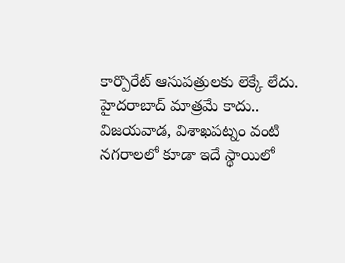కార్పొరేట్ ఆసుపత్రులకు లెక్కే లేదు.
హైదరాబాద్ మాత్రమే కాదు.. విజయవాడ, విశాఖపట్నం వంటి నగరాలలో కూడా ఇదే స్థాయిలో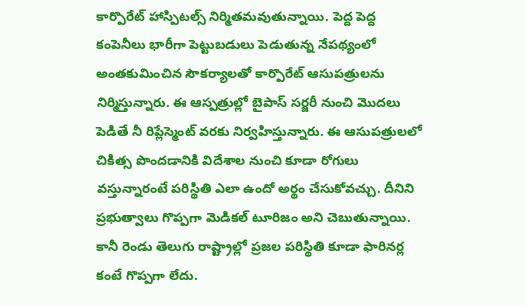కార్పొరేట్ హాస్పిటల్స్ నిర్మితమవుతున్నాయి. పెద్ద పెద్ద కంపెనీలు భారీగా పెట్టుబడులు పెడుతున్న నేపథ్యంలో అంతకుమించిన సౌకర్యాలతో కార్పొరేట్ ఆసుపత్రులను నిర్మిస్తున్నారు. ఈ ఆస్పత్రుల్లో బైపాస్ సర్జరీ నుంచి మొదలు పెడితే నీ రిప్లేస్మెంట్ వరకు నిర్వహిస్తున్నారు. ఈ ఆసుపత్రులలో చికిత్స పొందడానికి విదేశాల నుంచి కూడా రోగులు వస్తున్నారంటే పరిస్థితి ఎలా ఉందో అర్థం చేసుకోవచ్చు. దీనిని ప్రభుత్వాలు గొప్పగా మెడికల్ టూరిజం అని చెబుతున్నాయి. కానీ రెండు తెలుగు రాష్ట్రాల్లో ప్రజల పరిస్థితి కూడా ఫారినర్ల కంటే గొప్పగా లేదు.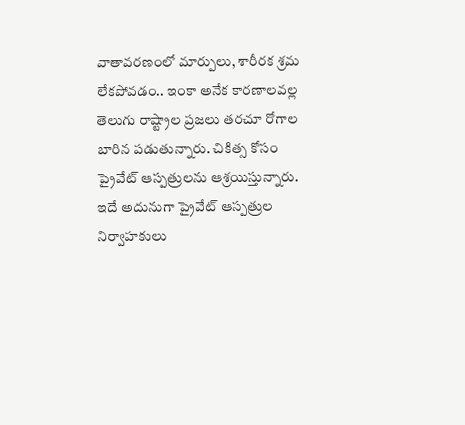వాతావరణంలో మార్పులు, శారీరక శ్రమ లేకపోవడం.. ఇంకా అనేక కారణాలవల్ల తెలుగు రాష్ట్రాల ప్రజలు తరచూ రోగాల బారిన పడుతున్నారు. చికిత్స కోసం ప్రైవేట్ ఆస్పత్రులను ఆశ్రయిస్తున్నారు. ఇదే అదునుగా ప్రైవేట్ ఆస్పత్రుల నిర్వాహకులు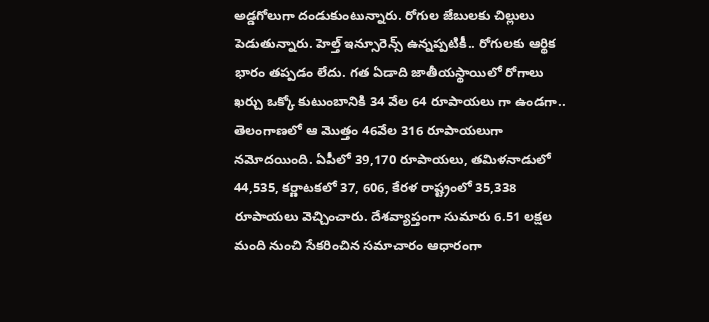అడ్డగోలుగా దండుకుంటున్నారు. రోగుల జేబులకు చిల్లులు పెడుతున్నారు. హెల్త్ ఇన్సూరెన్స్ ఉన్నప్పటికీ.. రోగులకు ఆర్థిక భారం తప్పడం లేదు. గత ఏడాది జాతీయస్థాయిలో రోగాలు ఖర్చు ఒక్కో కుటుంబానికి 34 వేల 64 రూపాయలు గా ఉండగా.. తెలంగాణలో ఆ మొత్తం 46వేల 316 రూపాయలుగా నమోదయింది. ఏపీలో 39,170 రూపాయలు, తమిళనాడులో 44,535, కర్ణాటకలో 37, 606, కేరళ రాష్ట్రంలో 35,338 రూపాయలు వెచ్చించారు. దేశవ్యాప్తంగా సుమారు 6.51 లక్షల మంది నుంచి సేకరించిన సమాచారం ఆధారంగా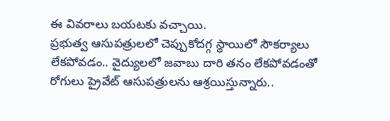ఈ వివరాలు బయటకు వచ్చాయి.
ప్రభుత్వ ఆసుపత్రులలో చెప్పుకోదగ్గ స్థాయిలో సౌకర్యాలు లేకపోవడం.. వైద్యులలో జవాబు దారి తనం లేకపోవడంతో రోగులు ప్రైవేట్ ఆసుపత్రులను ఆశ్రయిస్తున్నారు..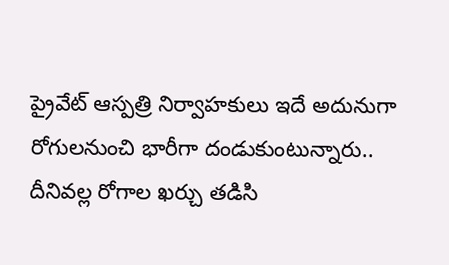ప్రైవేట్ ఆస్పత్రి నిర్వాహకులు ఇదే అదునుగా రోగులనుంచి భారీగా దండుకుంటున్నారు.. దీనివల్ల రోగాల ఖర్చు తడిసి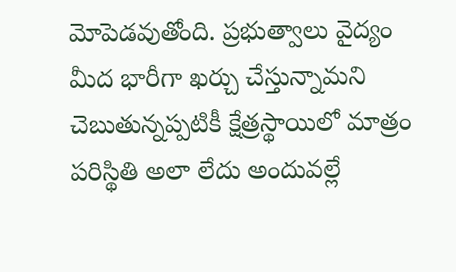మోపెడవుతోంది. ప్రభుత్వాలు వైద్యం మీద భారీగా ఖర్చు చేస్తున్నామని చెబుతున్నప్పటికీ క్షేత్రస్థాయిలో మాత్రం పరిస్థితి అలా లేదు అందువల్లే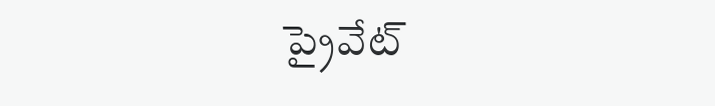ప్రైవేట్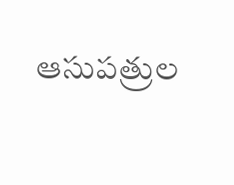ఆసుపత్రుల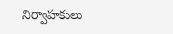నిర్వాహకులు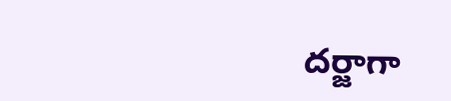దర్జాగా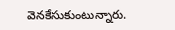వెనకేసుకుంటున్నారు.